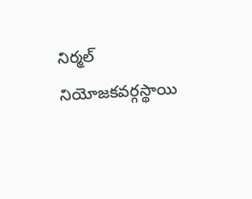నిర్మల్ నియోజకవర్గస్థాయి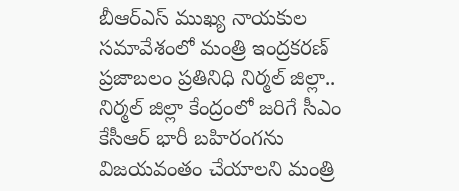బీఆర్ఎస్ ముఖ్య నాయకుల సమావేశంలో మంత్రి ఇంద్రకరణ్
ప్రజాబలం ప్రతినిధి నిర్మల్ జిల్లా.. నిర్మల్ జిల్లా కేంద్రంలో జరిగే సీఎం కేసీఆర్ భారీ బహిరంగను విజయవంతం చేయాలని మంత్రి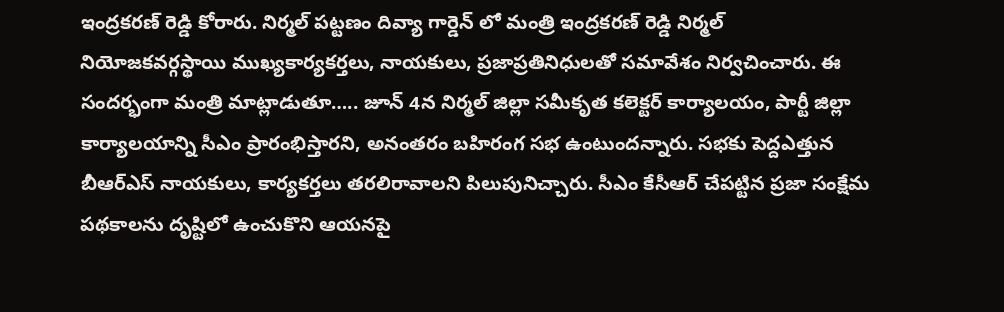ఇంద్రకరణ్ రెడ్డి కోరారు. నిర్మల్ పట్టణం దివ్యా గార్డెన్ లో మంత్రి ఇంద్రకరణ్ రెడ్డి నిర్మల్ నియోజకవర్గస్థాయి ముఖ్యకార్యకర్తలు, నాయకులు, ప్రజాప్రతినిధులతో సమావేశం నిర్వచించారు. ఈ సందర్భంగా మంత్రి మాట్లాడుతూ….. జూన్ 4న నిర్మల్ జిల్లా సమీకృత కలెక్టర్ కార్యాలయం, పార్టీ జిల్లా కార్యాలయాన్ని సీఎం ప్రారంభిస్తారని, అనంతరం బహిరంగ సభ ఉంటుందన్నారు. సభకు పెద్దఎత్తున బీఆర్ఎస్ నాయకులు, కార్యకర్తలు తరలిరావాలని పిలుపునిచ్చారు. సీఎం కేసీఆర్ చేపట్టిన ప్రజా సంక్షేమ పథకాలను దృష్టిలో ఉంచుకొని ఆయనపై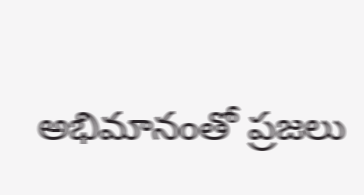అభిమానంతో ప్రజలు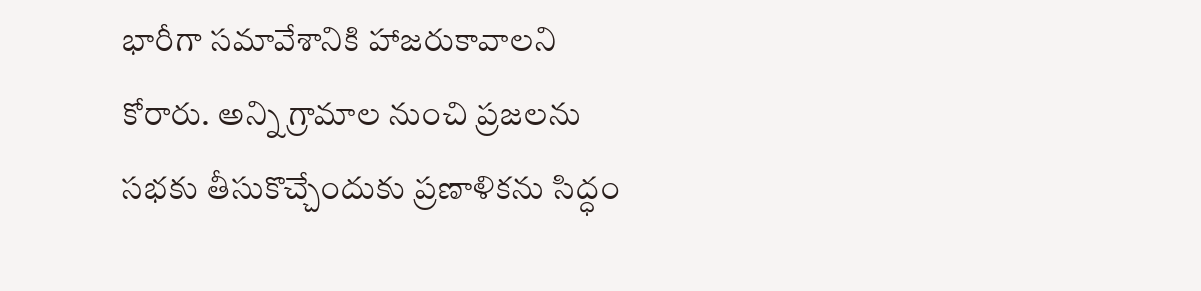భారీగా సమావేశానికి హాజరుకావాలని కోరారు. అన్ని గ్రామాల నుంచి ప్రజలను సభకు తీసుకొచ్చేందుకు ప్రణాళికను సిద్ధం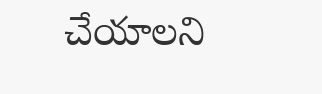చేయాలని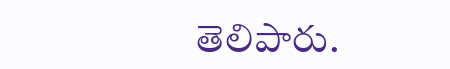తెలిపారు.